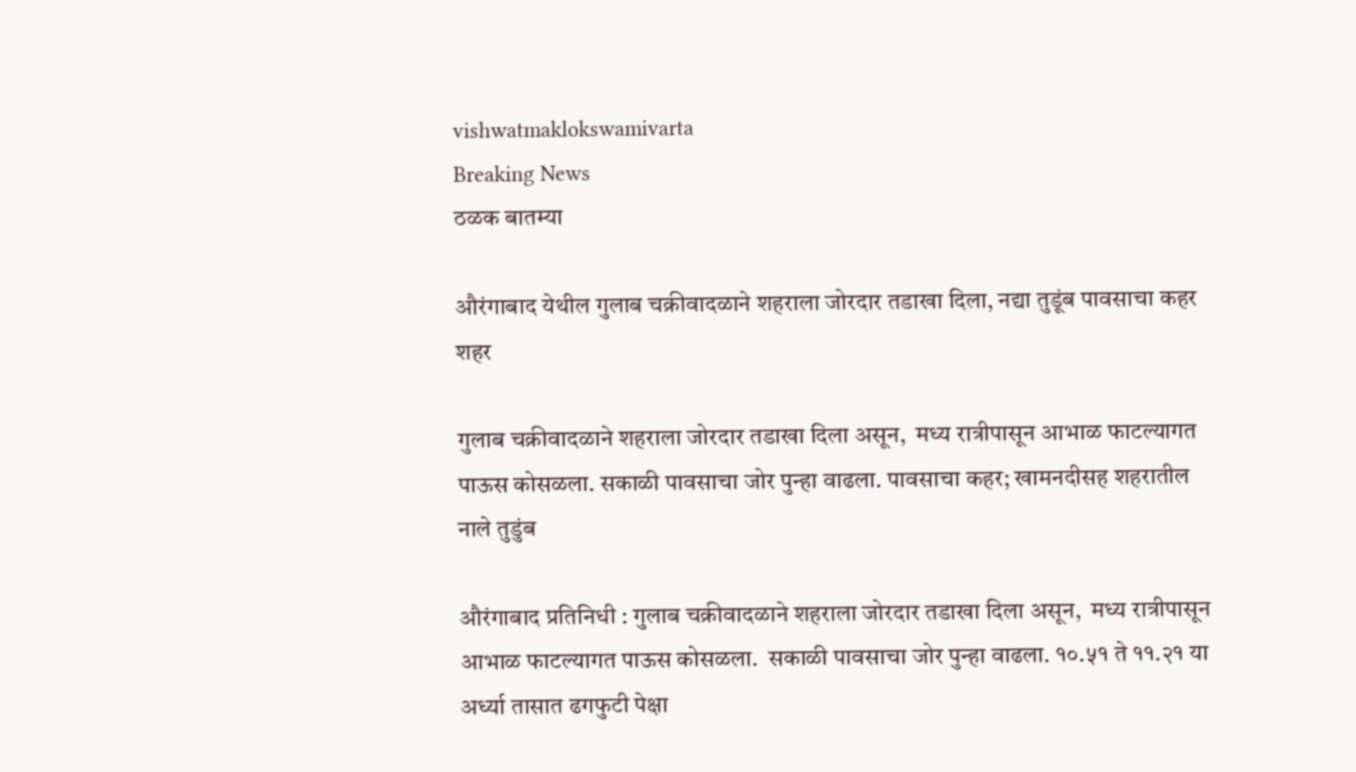vishwatmaklokswamivarta
Breaking News
ठळक बातम्या

औरंगाबाद येथील गुलाब चक्रीवादळाने शहराला जोरदार तडाखा दिला, नद्या तुडूंब पावसाचा कहर शहर

गुलाब चक्रीवादळाने शहराला जोरदार तडाखा दिला असून,  मध्य रात्रीपासून आभाळ फाटल्यागत पाऊस कोसळला. सकाळी पावसाचा जोर पुन्हा वाढला. पावसाचा कहर; खामनदीसह शहरातील नाले तुडुंब

औरंगाबाद प्रतिनिधी : गुलाब चक्रीवादळाने शहराला जोरदार तडाखा दिला असून,  मध्य रात्रीपासून आभाळ फाटल्यागत पाऊस कोसळला.  सकाळी पावसाचा जोर पुन्हा वाढला. १०.५१ ते ११.२१ या अर्ध्या तासात ढगफुटी पेक्षा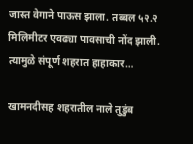जास्त वेगाने पाऊस झाला. तब्बल ५२.२ मिलिमीटर एवढ्या पावसाची नोंद झाली. त्यामुळे संपूर्ण शहरात हाहाकार…

खामनदीसह शहरातील नाले तुडुंब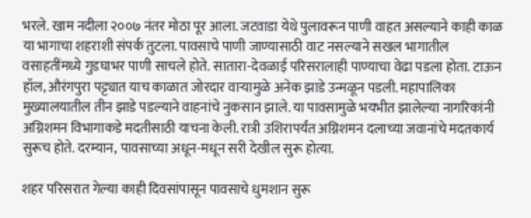भरले. खाम नदीला २००७ नंतर मोठा पूर आला. जटवाडा येथे पुलावरून पाणी वाहत असल्याने काही काळ या भागाचा शहराशी संपर्क तुटला. पावसाचे पाणी जाण्यासाठी वाट नसल्याने सखल भागातील वसाहतींमध्ये गुडघाभर पाणी साचले होते. सातारा-देवळाई परिसरालाही पाण्याचा वेढा पडला होता. टाऊन हॉल, औरंगपुरा पट्ट्यात याच काळात जोरदार वाऱ्यामुळे अनेक झाडे उन्मळून पडली. महापालिका मुख्यालयातील तीन झाडे पडल्याने वाहनांचे नुकसान झाले. या पावसामुळे भयभीत झालेल्या नागरिकांनी अग्निशमन विभागाकडे मदतीसाठी याचना केली. रात्री उशिरापर्यंत अग्निशमन दलाच्या जवानांचे मदतकार्य सुरूच होते. दरम्यान, पावसाच्या अधून-मधून सरी देखील सुरू होत्या.

शहर परिसरात गेल्या काही दिवसांपासून पावसाचे धुमशान सुरू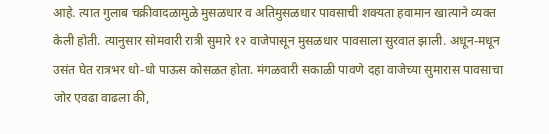आहे. त्यात गुलाब चक्रीवादळामुळे मुसळधार व अतिमुसळधार पावसाची शक्यता हवामान खात्याने व्यक्त केली होती. त्यानुसार सोमवारी रात्री सुमारे १२ वाजेपासून मुसळधार पावसाला सुरवात झाली. अधून-मधून उसंत घेत रात्रभर धो-धो पाऊस कोसळत होता. मंगळवारी सकाळी पावणे दहा वाजेच्या सुमारास पावसाचा जोर एवढा वाढला की,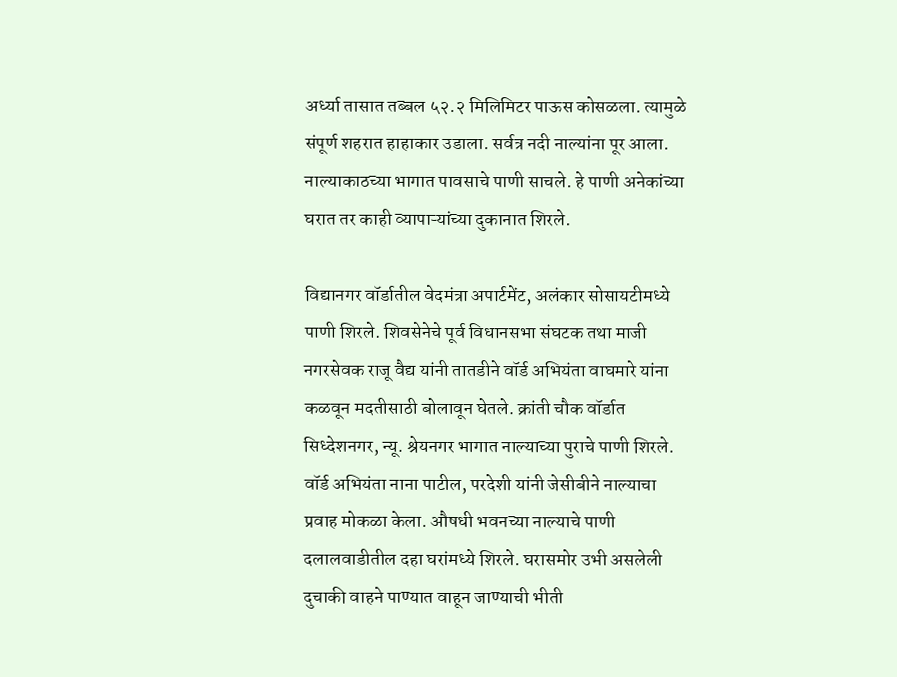अर्ध्या तासात तब्बल ५२.२ मिलिमिटर पाऊस कोसळला. त्यामुळे संपूर्ण शहरात हाहाकार उडाला. सर्वत्र नदी नाल्यांना पूर आला. नाल्याकाठच्या भागात पावसाचे पाणी साचले. हे पाणी अनेकांच्या घरात तर काही व्यापाऱ्यांच्या दुकानात शिरले.

विद्यानगर वॉर्डातील वेदमंत्रा अपार्टमेंट, अलंकार सोसायटीमध्ये पाणी शिरले. शिवसेनेचे पूर्व विधानसभा संघटक तथा माजी नगरसेवक राजू वैद्य यांनी तातडीने वॉर्ड अभियंता वाघमारे यांना कळवून मदतीसाठी बोलावून घेतले. क्रांती चौक वॉर्डात सिध्देशनगर, न्यू. श्रेयनगर भागात नाल्याच्या पुराचे पाणी शिरले. वॉर्ड अभियंता नाना पाटील, परदेशी यांनी जेसीबीने नाल्याचा प्रवाह मोकळा केला. औषधी भवनच्या नाल्याचे पाणी दलालवाडीतील दहा घरांमध्ये शिरले. घरासमोर उभी असलेली दुचाकी वाहने पाण्यात वाहून जाण्याची भीती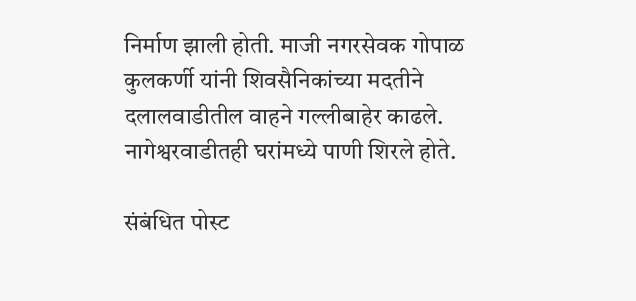निर्माण झाली होती. माजी नगरसेवक गोपाळ कुलकर्णी यांनी शिवसैनिकांच्या मदतीने दलालवाडीतील वाहने गल्लीबाहेर काढले. नागेश्वरवाडीतही घरांमध्ये पाणी शिरले होते.

संबंधित पोस्ट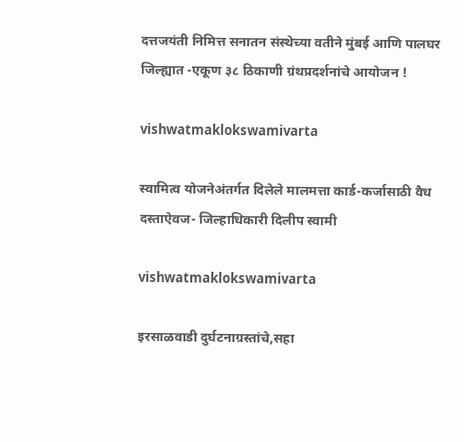दत्तजयंती निमित्त सनातन संस्थेच्या वतीने मुंबई आणि पालघर जिल्ह्यात -एकूण ३८ ठिकाणी ग्रंथप्रदर्शनांचे आयोजन !

vishwatmaklokswamivarta

स्वामित्व योजनेअंतर्गत दिलेले मालमत्ता कार्ड-कर्जासाठी वैध दस्ताऐवज- जिल्हाधिकारी दिलीप स्वामी

vishwatmaklokswamivarta

इरसाळवाडी दुर्घटनाग्रस्तांचे,सहा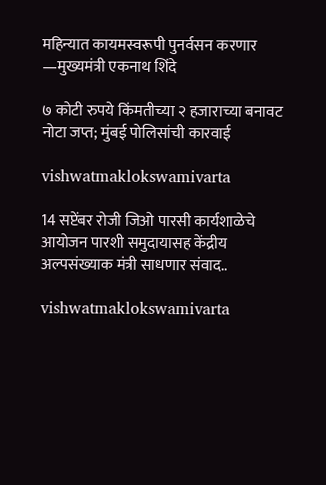महिन्यात कायमस्वरूपी पुनर्वसन करणार —मुख्यमंत्री एकनाथ शिंदे

७ कोटी रुपये किंमतीच्या २ हजाराच्या बनावट नोटा जप्त; मुंबई पोलिसांची कारवाई

vishwatmaklokswamivarta

14 सप्टेंबर रोजी जिओ पारसी कार्यशाळेचे आयोजन पारशी समुदायासह केंद्रीय अल्पसंख्याक मंत्री साधणार संवाद..

vishwatmaklokswamivarta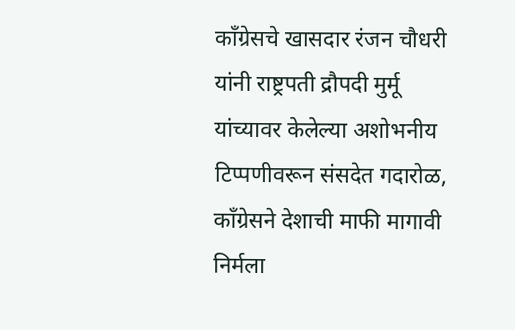काँग्रेसचे खासदार रंजन चौधरी यांनी राष्ट्रपती द्रौपदी मुर्मू यांच्यावर केलेल्या अशोभनीय टिप्पणीवरून संसदेत गदारोळ, काँग्रेसने देशाची माफी मागावी निर्मला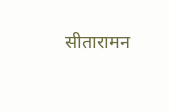सीतारामन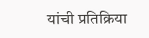यांची प्रतिक्रिया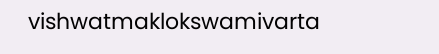vishwatmaklokswamivarta